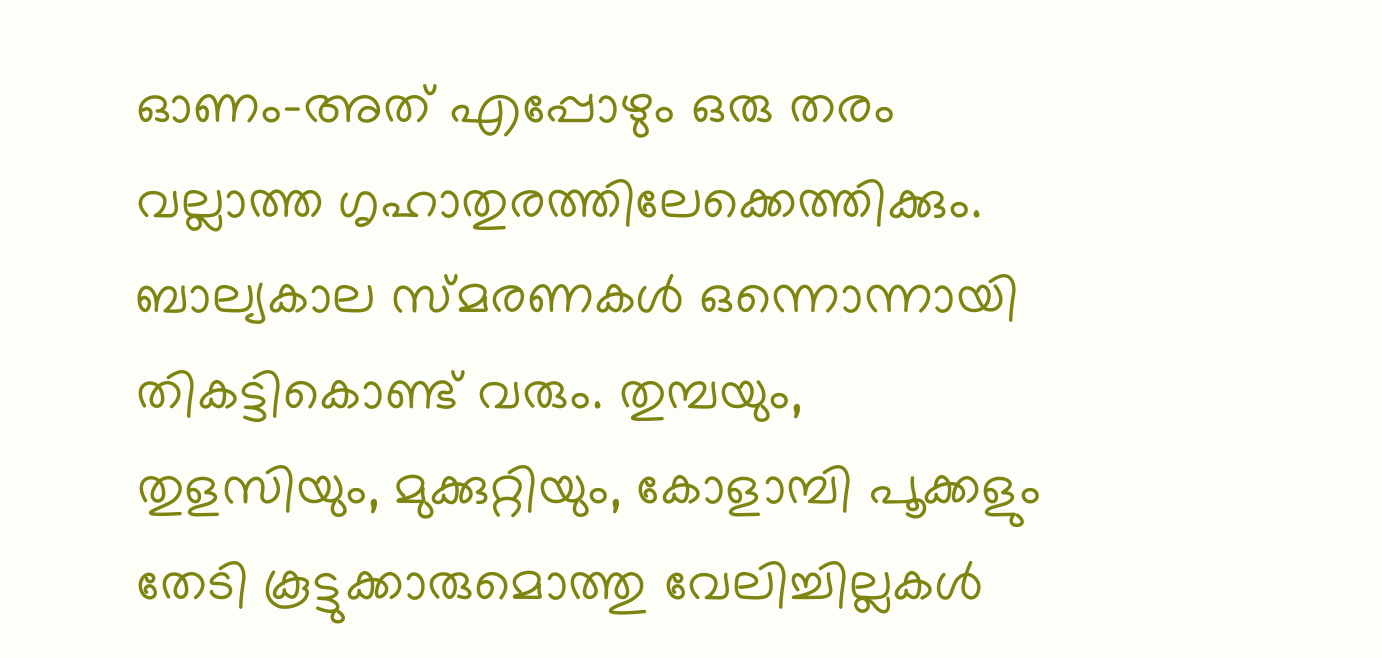ഓണം-അത് എപ്പോഴും ഒരു തരം വല്ലാത്ത ഗൃഹാതുരത്തിലേക്കെത്തിക്കും. ബാല്യകാല സ്മരണകൾ ഒന്നൊന്നായി തികട്ടികൊണ്ട് വരും. തുമ്പയും, തുളസിയും, മുക്കുറ്റിയും, കോളാമ്പി പൂക്കളും തേടി കൂട്ടുക്കാരുമൊത്തു വേലിച്ചില്ലകൾ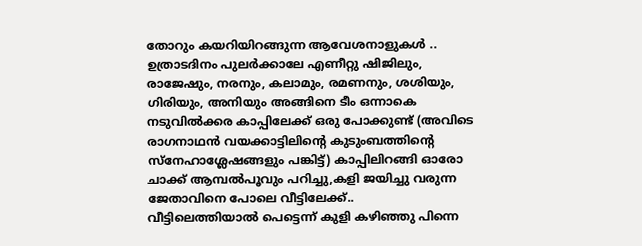തോറും കയറിയിറങ്ങുന്ന ആവേശനാളുകൾ ..
ഉത്രാടദിനം പുലർക്കാലേ എണീറ്റു ഷിജിലും, രാജേഷും, നരനും, കലാമും, രമണനും, ശശിയും, ഗിരിയും, അനിയും അങ്ങിനെ ടീം ഒന്നാകെ നടുവിൽക്കര കാപ്പിലേക്ക് ഒരു പോക്കുണ്ട് (അവിടെ രാഗനാഥൻ വയക്കാട്ടിലിന്റെ കുടുംബത്തിന്റെ സ്നേഹാശ്ലേഷങ്ങളും പങ്കിട്ട്) കാപ്പിലിറങ്ങി ഓരോ ചാക്ക് ആമ്പൽപൂവും പറിച്ചു,കളി ജയിച്ചു വരുന്ന ജേതാവിനെ പോലെ വീട്ടിലേക്ക്..
വീട്ടിലെത്തിയാൽ പെട്ടെന്ന് കുളി കഴിഞ്ഞു പിന്നെ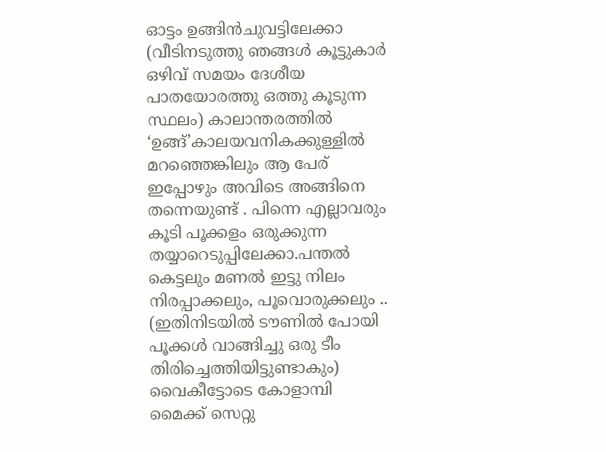ഓട്ടം ഉങ്ങിൻചുവട്ടിലേക്കാ (വീടിനടുത്തു ഞങ്ങൾ കൂട്ടുകാർ ഒഴിവ് സമയം ദേശീയ പാതയോരത്തു ഒത്തു കൂടുന്ന സ്ഥലം) കാലാന്തരത്തിൽ ‘ഉങ്ങ്’കാലയവനികക്കുള്ളിൽ മറഞ്ഞെങ്കിലും ആ പേര് ഇപ്പോഴും അവിടെ അങ്ങിനെ തന്നെയുണ്ട് . പിന്നെ എല്ലാവരും കൂടി പൂക്കളം ഒരുക്കുന്ന തയ്യാറെടുപ്പിലേക്കാ.പന്തൽ കെട്ടലും മണൽ ഇട്ടു നിലം നിരപ്പാക്കലും, പൂവൊരുക്കലും .. (ഇതിനിടയിൽ ടൗണിൽ പോയി പൂക്കൾ വാങ്ങിച്ചു ഒരു ടീം തിരിച്ചെത്തിയിട്ടുണ്ടാകും) വൈകീട്ടോടെ കോളാമ്പി മൈക്ക് സെറ്റു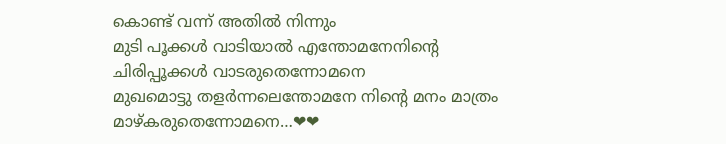കൊണ്ട് വന്ന് അതിൽ നിന്നും
മുടി പൂക്കൾ വാടിയാൽ എന്തോമനേനിന്റെ
ചിരിപ്പൂക്കൾ വാടരുതെന്നോമനെ
മുഖമൊട്ടു തളർന്നലെന്തോമനേ നിന്റെ മനം മാത്രം മാഴ്കരുതെന്നോമനെ…❤❤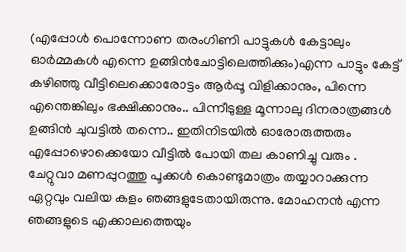(എപ്പോൾ പൊന്നോണ തരംഗിണി പാട്ടുകൾ കേട്ടാലും ഓർമ്മകൾ എന്നെ ഉങ്ങിൻചോട്ടിലെത്തിക്കും)എന്ന പാട്ടും കേട്ട് കഴിഞ്ഞു വീട്ടിലെക്കൊരോട്ടം ആർപ്പൂ വിളിക്കാനും, പിന്നെ എന്തെങ്കിലും ഭക്ഷിക്കാനും.. പിന്നീടുള്ള മൂന്നാലു ദിനരാത്രങ്ങൾ ഉങ്ങിൻ ചുവട്ടിൽ തന്നെ.. ഇതിനിടയിൽ ഓരോരുത്തരും എപ്പോഴൊക്കെയോ വീട്ടിൽ പോയി തല കാണിച്ചു വരും .
ചേറ്റുവാ മണപ്പുറത്തു പൂക്കൾ കൊണ്ടുമാത്രം തയ്യാറാക്കുന്ന ഏറ്റവും വലിയ കളം ഞങ്ങളുടേതായിരുന്നു. മോഹനൻ എന്ന ഞങ്ങളുടെ എക്കാലത്തെയും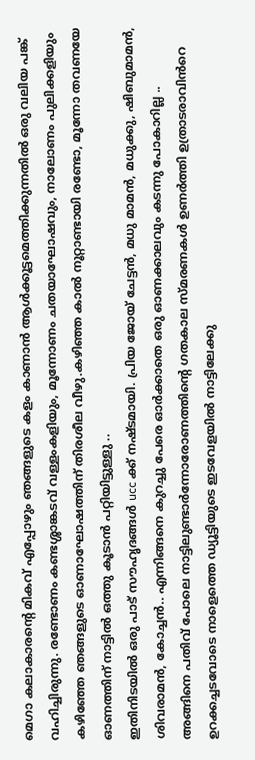മെഗാ കലാകാരന്റെ മികവ് എപ്പോഴും ഞങ്ങളുടെ കളം കാണാൻ ആൾക്കൂട്ടമെത്തിക്കുന്നതിൽ ഒരു വലിയ പങ്ക് വഹിച്ചിരുന്നു. രണ്ടോണം കണ്ടശ്ശാങ്കടവ് വള്ളംകളിയും, മൂന്നോണം ചതയാഘോഷവും, നാലോണം പുലിക്കളിയും കഴിഞ്ഞേ ഞങ്ങളുടെ ഓണാഘോഷത്തിന് തിരശീല വീഴു.കഴിഞ്ഞ കാൽ നൂറ്റാണ്ടായി രണ്ടോ, മൂന്നോ തവണയേ ഓണത്തിന് നാട്ടിൽ ഒത്തു കൂടാൻ പറ്റിയിട്ടുള്ളു ..
ഇതിനിടയിൽ ഒരു പാട് സൗഹൃദങ്ങൾ ucc ക്ക് നഷ്ടമായി. പ്രിയ ജോയ് ചേട്ടൻ, മധു മാമൻ, മധുക്കു, ഷിബുമാമൻ, ശിവരാമൻ, കോച്ചൻ.. എന്നിങ്ങനെ കുറച്ചു പേരെ ഓർക്കാതെ ഒരു ഓണക്കാലവും കടന്നു പോകാറില്ല ..
അങ്ങിനെ പതിവ് പോലെ നാട്ടിലുണ്ടാർന്നോരോണത്തിന്റെ ഗതകാല സ്മരണകൾ ഉണർത്തി ഉത്രാടരാവിൻറെ ഉറക്കച്ചടവോടെ നാളെത്തെ ഡ്യൂട്ടിയുടെ ഇടവേളയിൽ നാട്ടിലേക്കു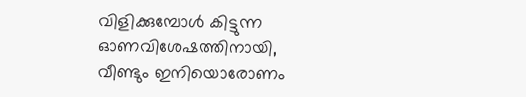വിളിക്കുമ്പോൾ കിട്ടുന്ന ഓണവിശേഷത്തിനായി,
വീണ്ടും ഇനിയൊരോണം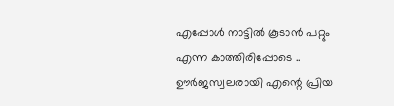എപ്പോൾ നാട്ടിൽ കൂടാൻ പറ്റും എന്ന കാത്തിരിപ്പോടെ ..
ഊർജസ്വലരായി എന്റെ പ്രിയ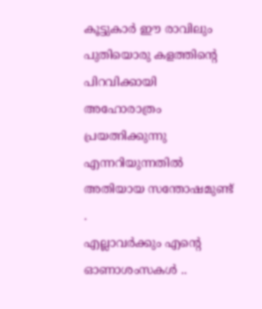കൂട്ടുകാർ ഈ രാവിലും പുതിയൊരു കളത്തിന്റെ പിറവിക്കായി അഹോരാത്രം പ്രയത്നിക്കുന്നു എന്നറിയുന്നതിൽ അതിയായ സന്തോഷമുണ്ട് .
എല്ലാവർക്കും എന്റെ ഓണാശംസകൾ ..